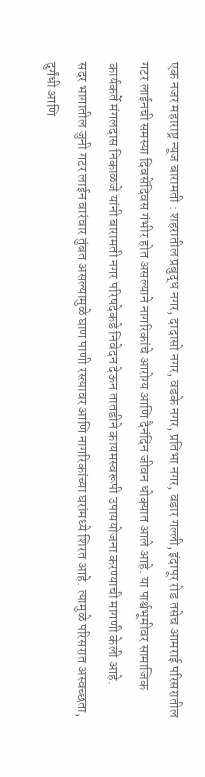एक नजर महाराष्ट्र न्यूज बारामती : शहरातील प्रबुद्ध नगर, दादासो नगर, वडके नगर, प्रतिभा नगर, वडार गल्ली, इंदापूर रोड तसेच आमराई परिसरातील गटर लाईनची समस्या दिवसेंदिवस गंभीर होत असल्याने नागरिकांचे आरोग्य आणि दैनंदिन जीवन धोक्यात आले आहे. या पार्श्वभूमीवर सामाजिक कार्यकर्ते मंगलदास निकाळजे यांनी बारामती नगर परिषदेकडे निवेदन देऊन तातडीने कायमस्वरूपी उपाययोजना करण्याची मागणी केली आहे.
सदर भागातील जुनी गटर लाईन वारंवार तुंबत असल्यामुळे घाण पाणी रस्त्यावर आणि नागरिकांच्या घरांमध्ये शिरत आहे. त्यामुळे परिसरात अस्वच्छता, दुर्गंधी आणि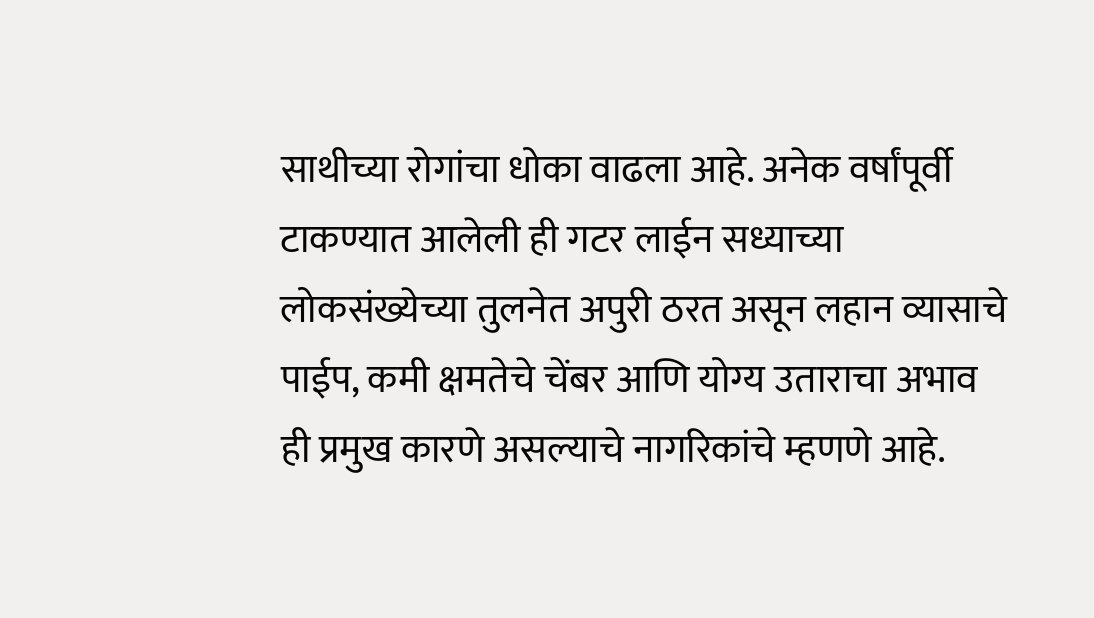साथीच्या रोगांचा धोका वाढला आहे. अनेक वर्षांपूर्वी टाकण्यात आलेली ही गटर लाईन सध्याच्या लोकसंख्येच्या तुलनेत अपुरी ठरत असून लहान व्यासाचे पाईप, कमी क्षमतेचे चेंबर आणि योग्य उताराचा अभाव ही प्रमुख कारणे असल्याचे नागरिकांचे म्हणणे आहे.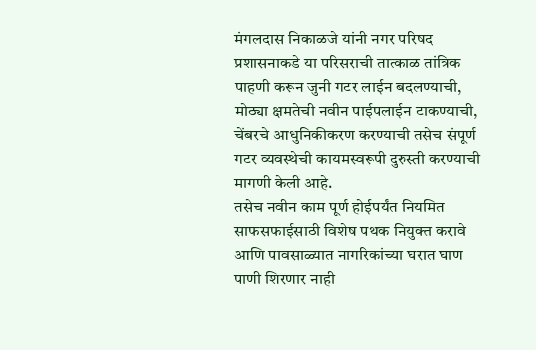मंगलदास निकाळजे यांनी नगर परिषद प्रशासनाकडे या परिसराची तात्काळ तांत्रिक पाहणी करून जुनी गटर लाईन बदलण्याची, मोठ्या क्षमतेची नवीन पाईपलाईन टाकण्याची, चेंबरचे आधुनिकीकरण करण्याची तसेच संपूर्ण गटर व्यवस्थेची कायमस्वरूपी दुरुस्ती करण्याची मागणी केली आहे.
तसेच नवीन काम पूर्ण होईपर्यंत नियमित साफसफाईसाठी विशेष पथक नियुक्त करावे आणि पावसाळ्यात नागरिकांच्या घरात घाण पाणी शिरणार नाही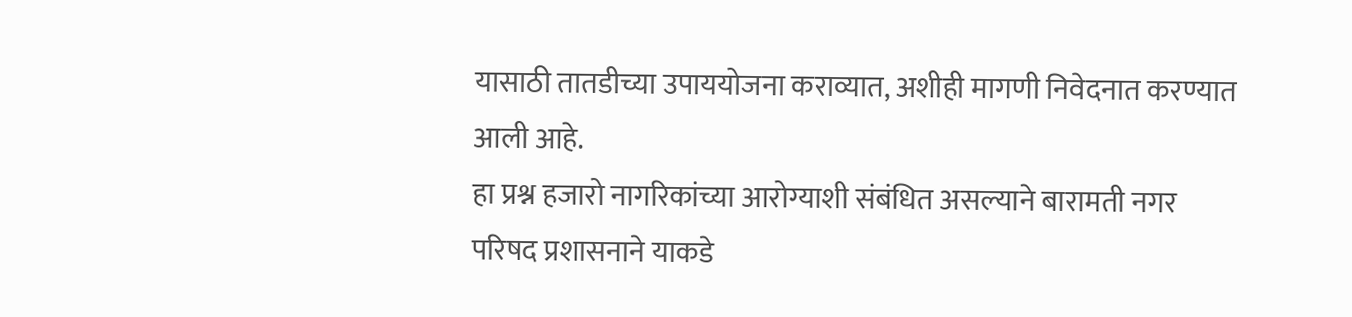यासाठी तातडीच्या उपाययोजना कराव्यात, अशीही मागणी निवेदनात करण्यात आली आहे.
हा प्रश्न हजारो नागरिकांच्या आरोग्याशी संबंधित असल्याने बारामती नगर परिषद प्रशासनाने याकडे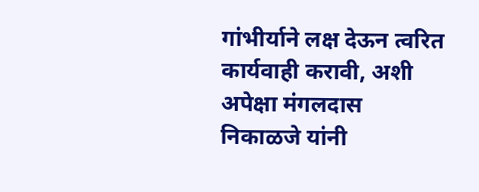गांभीर्याने लक्ष देऊन त्वरित कार्यवाही करावी, अशी अपेक्षा मंगलदास निकाळजे यांनी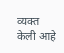व्यक्त केली आहे